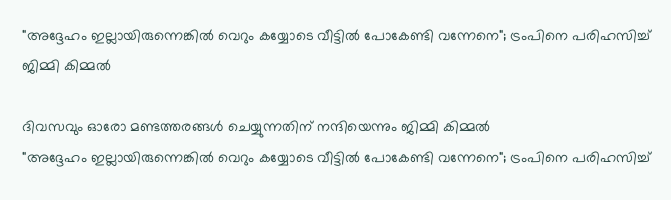"അദ്ദേഹം ഇല്ലായിരുന്നെങ്കില്‍ വെറും കയ്യോടെ വീട്ടില്‍ പോകേണ്ടി വന്നേനെ"; ട്രംപിനെ പരിഹസിച്ച് ജിമ്മി കിമ്മല്‍

ദിവസവും ഓരോ മണ്ടത്തരങ്ങൾ ചെയ്യുന്നതിന് നന്ദിയെന്നും ജിമ്മി കിമ്മൽ
"അദ്ദേഹം ഇല്ലായിരുന്നെങ്കില്‍ വെറും കയ്യോടെ വീട്ടില്‍ പോകേണ്ടി വന്നേനെ"; ട്രംപിനെ പരിഹസിച്ച്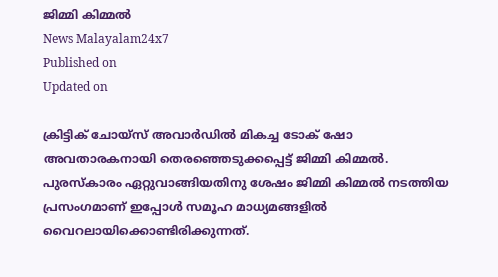ജിമ്മി കിമ്മല്‍
News Malayalam24x7
Published on
Updated on

ക്രിട്ടിക് ചോയ്സ് അവാർഡിൽ മികച്ച ടോക് ഷോ അവതാരകനായി തെരഞ്ഞെടുക്കപ്പെട്ട് ജിമ്മി കിമ്മല്‍. പുരസ്‌കാരം ഏറ്റുവാങ്ങിയതിനു ശേഷം ജിമ്മി കിമ്മല്‍ നടത്തിയ പ്രസംഗമാണ് ഇപ്പോള്‍ സമൂഹ മാധ്യമങ്ങളില്‍ വൈറലായിക്കൊണ്ടിരിക്കുന്നത്.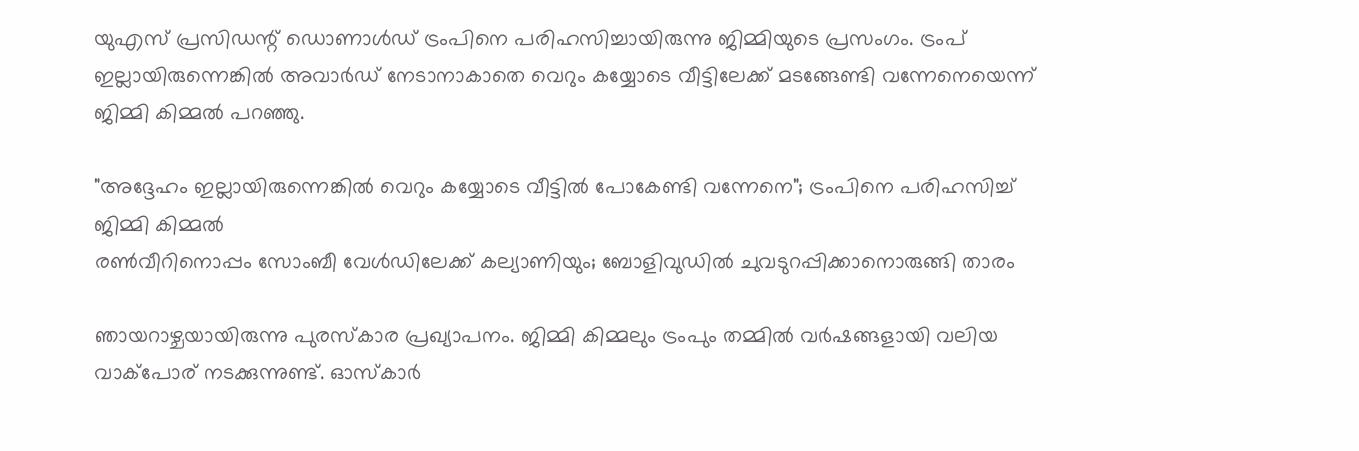യുഎസ് പ്രസിഡന്റ് ഡൊണാള്‍ഡ് ട്രംപിനെ പരിഹസിച്ചായിരുന്നു ജിമ്മിയുടെ പ്രസംഗം. ട്രംപ് ഇല്ലായിരുന്നെങ്കില്‍ അവാര്‍ഡ് നേടാനാകാതെ വെറും കയ്യോടെ വീട്ടിലേക്ക് മടങ്ങേണ്ടി വന്നേനെയെന്ന് ജിമ്മി കിമ്മല്‍ പറഞ്ഞു.

"അദ്ദേഹം ഇല്ലായിരുന്നെങ്കില്‍ വെറും കയ്യോടെ വീട്ടില്‍ പോകേണ്ടി വന്നേനെ"; ട്രംപിനെ പരിഹസിച്ച് ജിമ്മി കിമ്മല്‍
രണ്‍വീറിനൊപ്പം സോംബീ വേള്‍ഡിലേക്ക് കല്യാണിയും; ബോളിവുഡില്‍ ചുവടുറപ്പിക്കാനൊരുങ്ങി താരം

ഞായറാഴ്ചയായിരുന്നു പുരസ്‌കാര പ്രഖ്യാപനം. ജിമ്മി കിമ്മലും ട്രംപും തമ്മില്‍ വര്‍ഷങ്ങളായി വലിയ വാക്‌പോര് നടക്കുന്നുണ്ട്. ഓസ്‌കാര്‍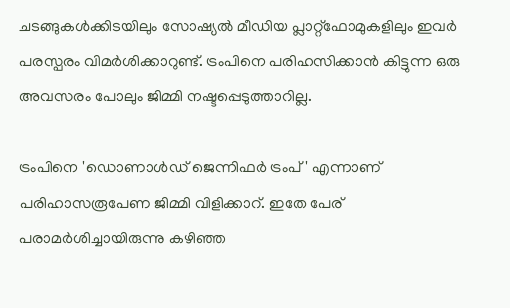ചടങ്ങുകള്‍ക്കിടയിലും സോഷ്യല്‍ മീഡിയ പ്ലാറ്റ്ഫോമുകളിലും ഇവര്‍ പരസ്പരം വിമര്‍ശിക്കാറുണ്ട്. ട്രംപിനെ പരിഹസിക്കാന്‍ കിട്ടുന്ന ഒരു അവസരം പോലും ജിമ്മി നഷ്ടപ്പെടുത്താറില്ല.

ട്രംപിനെ 'ഡൊണാള്‍ഡ് ജെന്നിഫര്‍ ട്രംപ്' എന്നാണ് പരിഹാസരൂപേണ ജിമ്മി വിളിക്കാറ്. ഇതേ പേര് പരാമര്‍ശിച്ചായിരുന്നു കഴിഞ്ഞ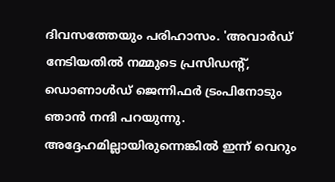ദിവസത്തേയും പരിഹാസം. 'അവാര്‍ഡ് നേടിയതില്‍ നമ്മുടെ പ്രസിഡന്റ്, ഡൊണാള്‍ഡ് ജെന്നിഫര്‍ ട്രംപിനോടും ഞാന്‍ നന്ദി പറയുന്നു. അദ്ദേഹമില്ലായിരുന്നെങ്കില്‍ ഇന്ന് വെറും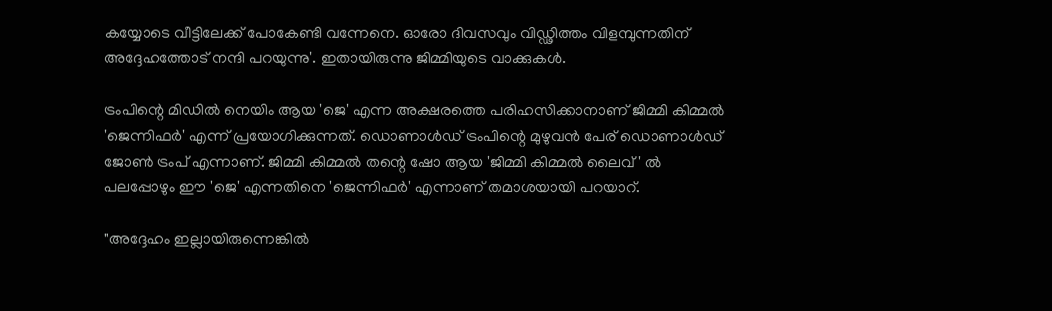കയ്യോടെ വീട്ടിലേക്ക് പോകേണ്ടി വന്നേനെ. ഓരോ ദിവസവും വിഡ്ഢിത്തം വിളമ്പുന്നതിന് അദ്ദേഹത്തോട് നന്ദി പറയുന്നു'. ഇതായിരുന്നു ജിമ്മിയുടെ വാക്കുകള്‍.

ട്രംപിന്റെ മിഡില്‍ നെയിം ആയ 'ജെ' എന്ന അക്ഷരത്തെ പരിഹസിക്കാനാണ് ജിമ്മി കിമ്മല്‍ 'ജെന്നിഫര്‍' എന്ന് പ്രയോഗിക്കുന്നത്. ഡൊണാള്‍ഡ് ട്രംപിന്റെ മുഴുവന്‍ പേര് ഡൊണാള്‍ഡ് ജോണ്‍ ട്രംപ് എന്നാണ്. ജിമ്മി കിമ്മല്‍ തന്റെ ഷോ ആയ 'ജിമ്മി കിമ്മല്‍ ലൈവ്' ല്‍ പലപ്പോഴും ഈ 'ജെ' എന്നതിനെ 'ജെന്നിഫര്‍' എന്നാണ് തമാശയായി പറയാറ്.

"അദ്ദേഹം ഇല്ലായിരുന്നെങ്കില്‍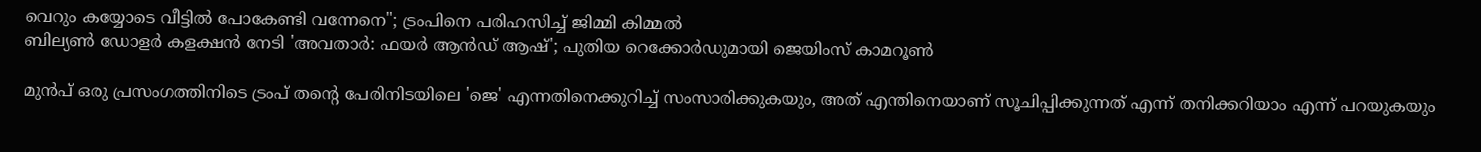വെറും കയ്യോടെ വീട്ടില്‍ പോകേണ്ടി വന്നേനെ"; ട്രംപിനെ പരിഹസിച്ച് ജിമ്മി കിമ്മല്‍
ബില്യണ്‍ ഡോളര്‍ കളക്ഷന്‍ നേടി 'അവതാര്‍: ഫയര്‍ ആന്‍ഡ് ആഷ്'; പുതിയ റെക്കോര്‍ഡുമായി ജെയിംസ് കാമറൂണ്‍

മുന്‍പ് ഒരു പ്രസംഗത്തിനിടെ ട്രംപ് തന്റെ പേരിനിടയിലെ 'ജെ' എന്നതിനെക്കുറിച്ച് സംസാരിക്കുകയും, അത് എന്തിനെയാണ് സൂചിപ്പിക്കുന്നത് എന്ന് തനിക്കറിയാം എന്ന് പറയുകയും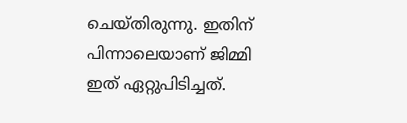ചെയ്തിരുന്നു. ഇതിന് പിന്നാലെയാണ് ജിമ്മി ഇത് ഏറ്റുപിടിച്ചത്.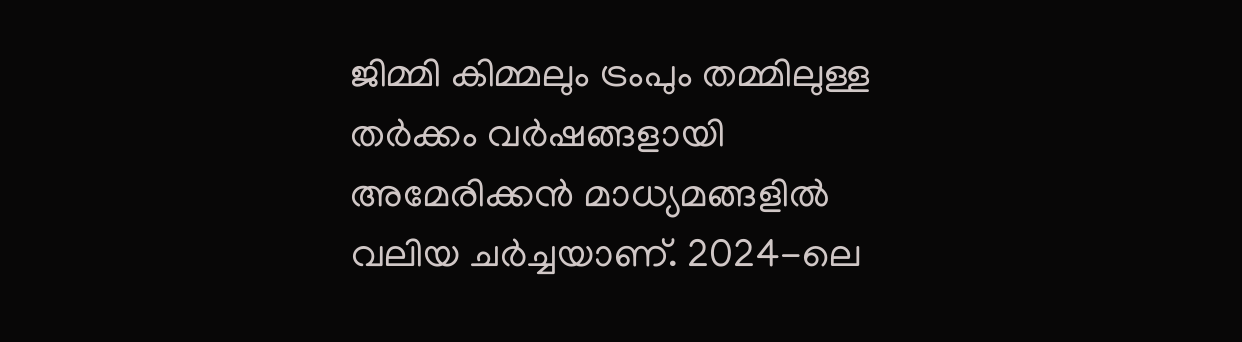ജിമ്മി കിമ്മലും ട്രംപും തമ്മിലുള്ള തര്‍ക്കം വര്‍ഷങ്ങളായി അമേരിക്കന്‍ മാധ്യമങ്ങളില്‍ വലിയ ചര്‍ച്ചയാണ്. 2024-ലെ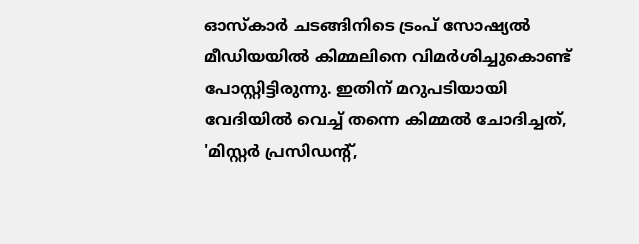ഓസ്‌കാര്‍ ചടങ്ങിനിടെ ട്രംപ് സോഷ്യല്‍ മീഡിയയില്‍ കിമ്മലിനെ വിമര്‍ശിച്ചുകൊണ്ട് പോസ്റ്റിട്ടിരുന്നു. ഇതിന് മറുപടിയായി വേദിയില്‍ വെച്ച് തന്നെ കിമ്മല്‍ ചോദിച്ചത്, 'മിസ്റ്റര്‍ പ്രസിഡന്റ്,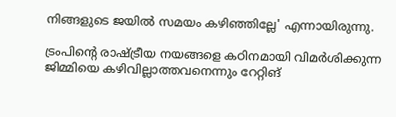നിങ്ങളുടെ ജയില്‍ സമയം കഴിഞ്ഞില്ലേ' എന്നായിരുന്നു.

ട്രംപിന്റെ രാഷ്ട്രീയ നയങ്ങളെ കഠിനമായി വിമര്‍ശിക്കുന്ന ജിമ്മിയെ കഴിവില്ലാത്തവനെന്നും റേറ്റിങ്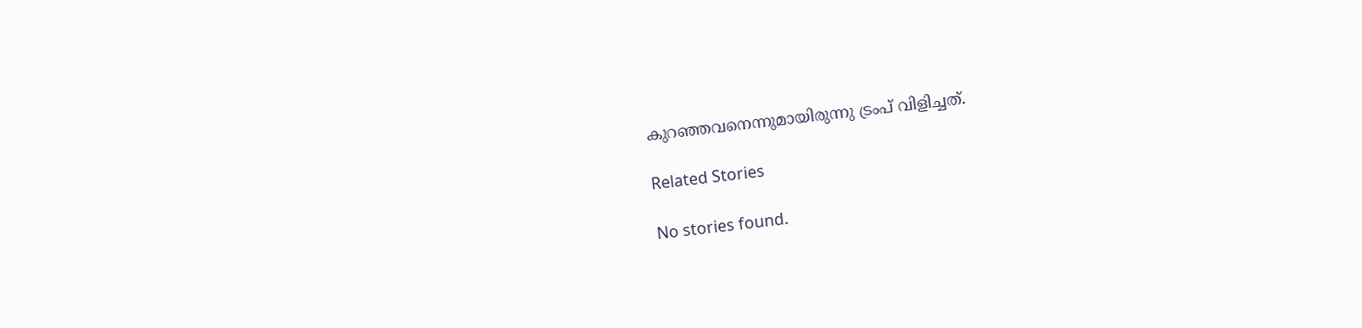കുറഞ്ഞവനെന്നുമായിരുന്നു ട്രംപ് വിളിച്ചത്.

Related Stories

No stories found.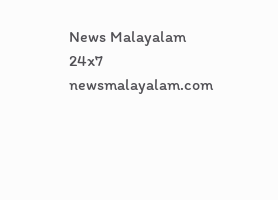News Malayalam 24x7
newsmalayalam.com